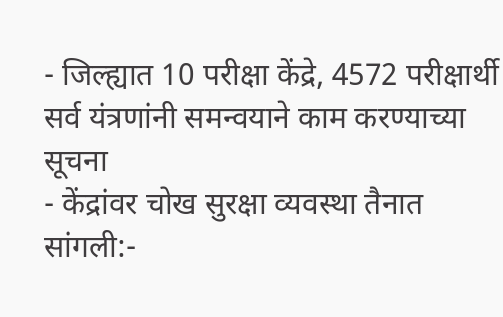- जिल्ह्यात 10 परीक्षा केंद्रे, 4572 परीक्षार्थी सर्व यंत्रणांनी समन्वयाने काम करण्याच्या सूचना
- केंद्रांवर चोख सुरक्षा व्यवस्था तैनात
सांगली:-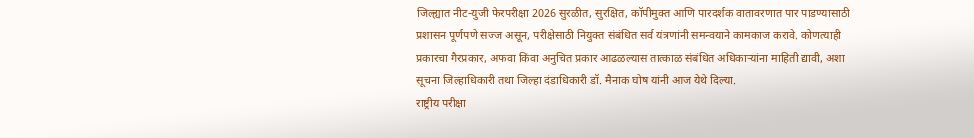जिल्ह्यात नीट-युजी फेरपरीक्षा 2026 सुरळीत, सुरक्षित, कॉपीमुक्त आणि पारदर्शक वातावरणात पार पाडण्यासाठी प्रशासन पूर्णपणे सज्ज असून, परीक्षेसाठी नियुक्त संबंधित सर्व यंत्रणांनी समन्वयाने कामकाज करावे. कोणत्याही प्रकारचा गैरप्रकार, अफवा किंवा अनुचित प्रकार आढळल्यास तात्काळ संबंधित अधिकाऱ्यांना माहिती द्यावी, अशा सूचना जिल्हाधिकारी तथा जिल्हा दंडाधिकारी डॉ. मैनाक घोष यांनी आज येथे दिल्या.
राष्ट्रीय परीक्षा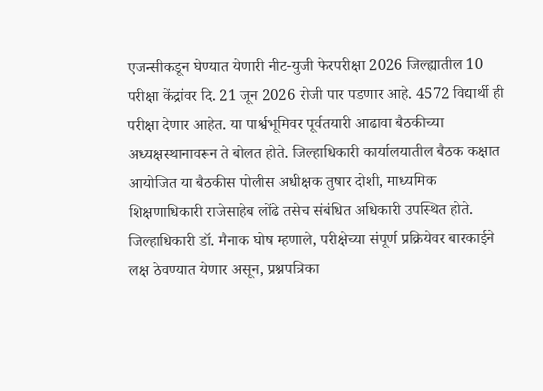एजन्सीकडून घेण्यात येणारी नीट-युजी फेरपरीक्षा 2026 जिल्ह्यातील 10 परीक्षा केंद्रांवर दि. 21 जून 2026 रोजी पार पडणार आहे. 4572 विद्यार्थी ही परीक्षा देणार आहेत. या पार्श्वभूमिवर पूर्वतयारी आढावा बैठकीच्या अध्यक्षस्थानावरून ते बोलत होते. जिल्हाधिकारी कार्यालयातील बैठक कक्षात आयोजित या बैठकीस पोलीस अधीक्षक तुषार दोशी, माध्यमिक शिक्षणाधिकारी राजेसाहेब लोंढे तसेच संबंधित अधिकारी उपस्थित होते.
जिल्हाधिकारी डॉ. मैनाक घोष म्हणाले, परीक्षेच्या संपूर्ण प्रक्रियेवर बारकाईने लक्ष ठेवण्यात येणार असून, प्रश्नपत्रिका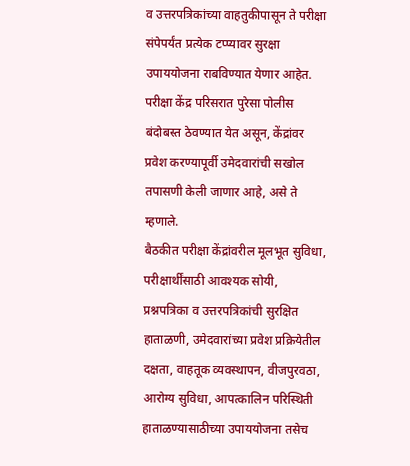व उत्तरपत्रिकांच्या वाहतुकीपासून ते परीक्षा संपेपर्यंत प्रत्येक टप्प्यावर सुरक्षा उपाययोजना राबविण्यात येणार आहेत. परीक्षा केंद्र परिसरात पुरेसा पोलीस बंदोबस्त ठेवण्यात येत असून, केंद्रांवर प्रवेश करण्यापूर्वी उमेदवारांची सखोल तपासणी केली जाणार आहे, असे ते म्हणाले.
बैठकीत परीक्षा केंद्रांवरील मूलभूत सुविधा, परीक्षार्थींसाठी आवश्यक सोयी, प्रश्नपत्रिका व उत्तरपत्रिकांची सुरक्षित हाताळणी, उमेदवारांच्या प्रवेश प्रक्रियेतील दक्षता, वाहतूक व्यवस्थापन, वीजपुरवठा, आरोग्य सुविधा, आपत्कालिन परिस्थिती हाताळण्यासाठीच्या उपाययोजना तसेच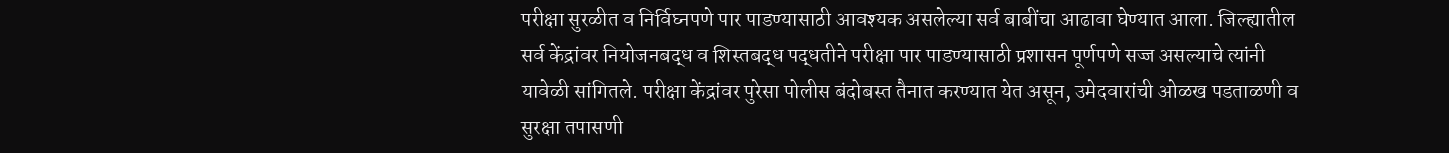परीक्षा सुरळीत व निर्विघ्नपणे पार पाडण्यासाठी आवश्यक असलेल्या सर्व बाबींचा आढावा घेण्यात आला. जिल्ह्यातील सर्व केंद्रांवर नियोजनबद्ध व शिस्तबद्ध पद्धतीने परीक्षा पार पाडण्यासाठी प्रशासन पूर्णपणे सज्ज असल्याचे त्यांनी यावेळी सांगितले. परीक्षा केंद्रांवर पुरेसा पोलीस बंदोबस्त तैनात करण्यात येत असून, उमेदवारांची ओळख पडताळणी व सुरक्षा तपासणी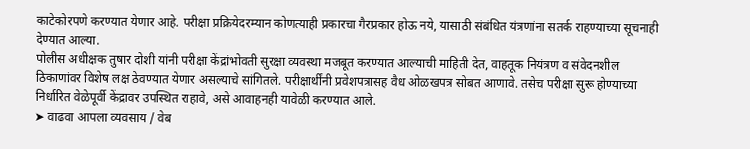काटेकोरपणे करण्यात येणार आहे. परीक्षा प्रक्रियेदरम्यान कोणत्याही प्रकारचा गैरप्रकार होऊ नये, यासाठी संबंधित यंत्रणांना सतर्क राहण्याच्या सूचनाही देण्यात आल्या.
पोलीस अधीक्षक तुषार दोशी यांनी परीक्षा केंद्रांभोवती सुरक्षा व्यवस्था मजबूत करण्यात आल्याची माहिती देत, वाहतूक नियंत्रण व संवेदनशील ठिकाणांवर विशेष लक्ष ठेवण्यात येणार असल्याचे सांगितले. परीक्षार्थींनी प्रवेशपत्रासह वैध ओळखपत्र सोबत आणावे. तसेच परीक्षा सुरू होण्याच्या निर्धारित वेळेपूर्वी केंद्रावर उपस्थित राहावे, असे आवाहनही यावेळी करण्यात आले.
➤ वाढवा आपला व्यवसाय / वेब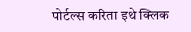पोर्टल्स करिता इथे क्लिक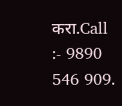करा.Call :- 9890 546 909.